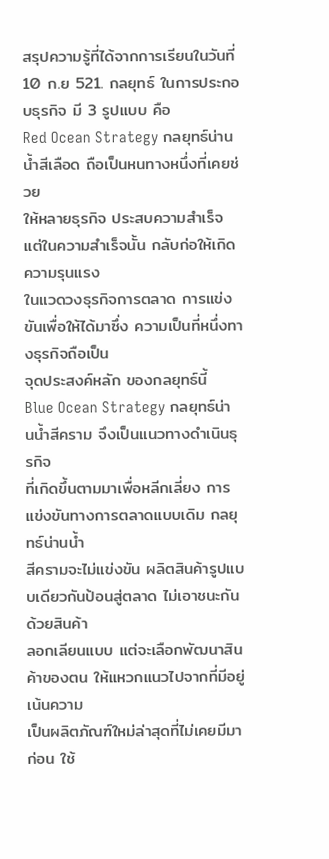สรุปความรู้ที่ได้จากการเรียนในวันที่ 10 ก.ย 521. กลยุทธ์ ในการประกอบธุรกิจ มี 3 รูปแบบ คือ
Red Ocean Strategy กลยุทธ์น่านน้ำสีเลือด ถือเป็นหนทางหนึ่งที่เคยช่วย
ให้หลายธุรกิจ ประสบความสำเร็จ แต่ในความสำเร็จนั้น กลับก่อให้เกิดความรุนแรง
ในแวดวงธุรกิจการตลาด การแข่งขันเพื่อให้ได้มาซึ่ง ความเป็นที่หนึ่งทางธุรกิจถือเป็น
จุดประสงค์หลัก ของกลยุทธ์นี้
Blue Ocean Strategy กลยุทธ์น่านน้ำสีคราม จึงเป็นแนวทางดำเนินธุรกิจ
ที่เกิดขึ้นตามมาเพื่อหลีกเลี่ยง การแข่งขันทางการตลาดแบบเดิม กลยุทธ์น่านน้ำ
สีครามจะไม่แข่งขัน ผลิตสินค้ารูปแบบเดียวกันป้อนสู่ตลาด ไม่เอาชนะกันด้วยสินค้า
ลอกเลียนแบบ แต่จะเลือกพัฒนาสินค้าของตน ให้แหวกแนวไปจากที่มีอยู่ เน้นความ
เป็นผลิตภัณฑ์ใหม่ล่าสุดที่ไม่เคยมีมาก่อน ใช้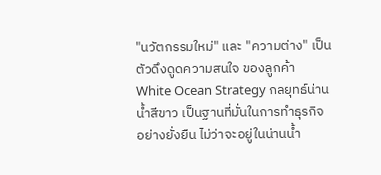"นวัตกรรมใหม่" และ "ความต่าง" เป็นตัวดึงดูดความสนใจ ของลูกค้า
White Ocean Strategy กลยุทธ์น่านน้ำสีขาว เป็นฐานที่มั่นในการทำธุรกิจ
อย่างยั่งยืน ไม่ว่าจะอยู่ในน่านน้ำ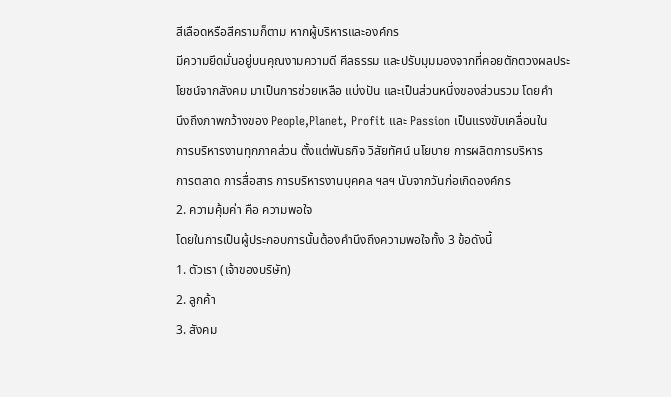สีเลือดหรือสีครามก็ตาม หากผู้บริหารและองค์กร
มีความยึดมั่นอยู่บนคุณงามความดี ศีลธรรม และปรับมุมมองจากที่คอยตักตวงผลประ
โยชน์จากสังคม มาเป็นการช่วยเหลือ แบ่งปัน และเป็นส่วนหนึ่งของส่วนรวม โดยคำ
นึงถึงภาพกว้างของ People,Planet, Profit และ Passion เป็นแรงขับเคลื่อนใน
การบริหารงานทุกภาคส่วน ตั้งแต่พันธกิจ วิสัยทัศน์ นโยบาย การผลิตการบริหาร
การตลาด การสื่อสาร การบริหารงานบุคคล ฯลฯ นับจากวันก่อเกิดองค์กร
2. ความคุ้มค่า คือ ความพอใจ
โดยในการเป็นผู้ประกอบการนั้นต้องคำนึงถึงความพอใจทั้ง 3 ข้อดังนี้
1. ตัวเรา (เจ้าของบริษัท)
2. ลูกค้า
3. สังคม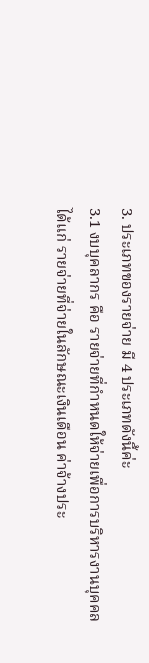3. ประเภทของรายจ่าย มี 4 ประเภทดังนี้ค่ะ
3.1 งบบุคลากร คือ รายจ่ายที่กำหนดให้จ่ายเพื่อการบริหารงานบุคคล
ได้แก่ รายจ่ายที่จ่ายในลักษณะเงินเดือน ค่าจ้างประ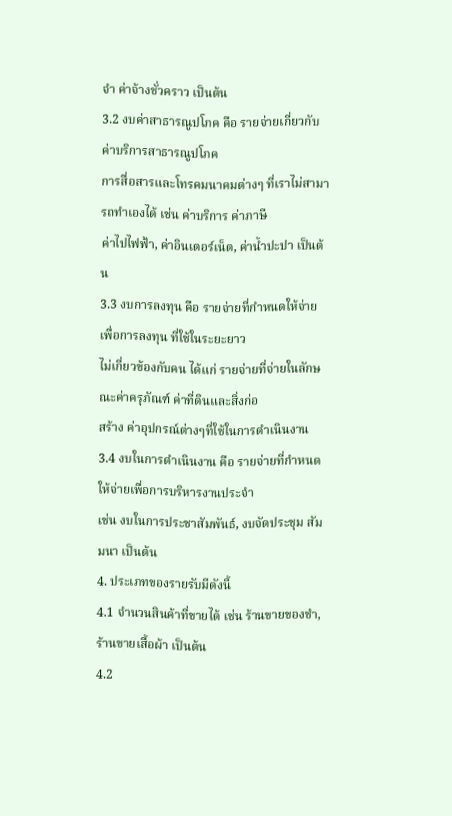จำ ค่าจ้างชั่วคราว เป็นต้น
3.2 งบค่าสาธารณูปโภค คือ รายจ่ายเกี่ยวกับค่าบริการสาธารณูปโภค
การสื่อสารและโทรคมนาคมต่างๆ ที่เราไม่สามารถทำเองได้ เช่น ค่าบริการ ค่าภาษี
ค่าไปไฟฟ้า, ค่าอินเตอร์เน็ต, ค่าน้ำปะปา เป็นต้น
3.3 งบการลงทุน คือ รายจ่ายที่กำหนดให้จ่ายเพื่อการลงทุน ที่ใช้ในระยะยาว
ไม่เกี่ยวข้องกับคน ได้แก่ รายจ่ายที่จ่ายในลักษณะค่าครุภัณฑ์ ค่าที่ดินและสิ่งก่อ
สร้าง ค่าอุปกรณ์ต่างๆที่ใช้ในการดำเนินงาน
3.4 งบในการดำเนินงาน คือ รายจ่ายที่กำหนดให้จ่ายเพื่อการบริหารงานประจำ
เช่น งบในการประชาสัมพันธ์, งบจัดประชุม สัมมนา เป็นต้น
4. ประเภทของรายรับมีดังนี้
4.1 จำนวนสินค้าที่ขายได้ เช่น ร้านขายของชำ, ร้านขายเสื้อผ้า เป็นต้น
4.2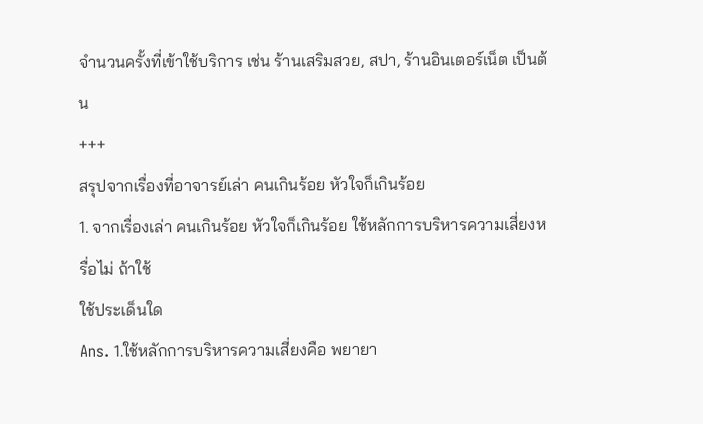จำนวนครั้งที่เข้าใช้บริการ เช่น ร้านเสริมสวย, สปา, ร้านอินเตอร์เน็ต เป็นต้น
+++
สรุปจากเรื่องที่อาจารย์เล่า คนเกินร้อย หัวใจก็เกินร้อย
1. จากเรื่องเล่า คนเกินร้อย หัวใจก็เกินร้อย ใช้หลักการบริหารความเสี่ยงหรื่อไม่ ถ้าใช้
ใช้ประเด็นใด
Ans. 1.ใช้หลักการบริหารความเสี่ยงคือ พยายา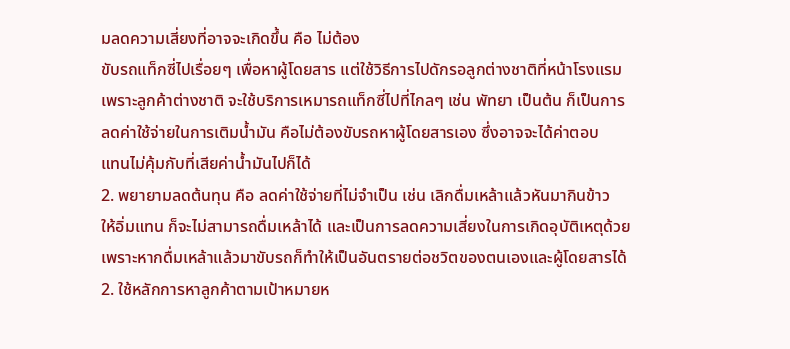มลดความเสี่ยงที่อาจจะเกิดขึ้น คือ ไม่ต้อง
ขับรถแท็กซี่ไปเรื่อยๆ เพื่อหาผู้โดยสาร แต่ใช้วิธีการไปดักรอลูกต่างชาติที่หน้าโรงแรม
เพราะลูกค้าต่างชาติ จะใช้บริการเหมารถแท็กซี่ไปที่ไกลๆ เช่น พัทยา เป็นต้น ก็เป็นการ
ลดค่าใช้จ่ายในการเติมน้ำมัน คือไม่ต้องขับรถหาผู้โดยสารเอง ซึ่งอาจจะได้ค่าตอบ
แทนไม่คุ้มกับที่เสียค่าน้ำมันไปก็ได้
2. พยายามลดต้นทุน คือ ลดค่าใช้จ่ายที่ไม่จำเป็น เช่น เลิกดื่มเหล้าแล้วหันมากินข้าว
ให้อิ่มแทน ก็จะไม่สามารถดื่มเหล้าได้ และเป็นการลดความเสี่ยงในการเกิดอุบัติเหตุด้วย
เพราะหากดื่มเหล้าแล้วมาขับรถก็ทำให้เป็นอันตรายต่อชวิตของตนเองและผู้โดยสารได้
2. ใช้หลักการหาลูกค้าตามเป้าหมายห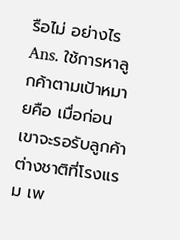รือไม่ อย่างไร
Ans. ใช้การหาลูกค้าตามเป้าหมายคือ เมื่อก่อนเขาจะรอรับลูกค้าต่างชาติที่โรงแรม เพ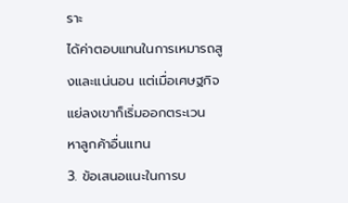ราะ
ได้ค่าตอบแทนในการเหมารถสูงและแน่นอน แต่เมื่อเศษฐกิจแย่ลงเขาก็เริ่มออกตระเวน
หาลูกค้าอื่นแทน
3. ข้อเสนอแนะในการบ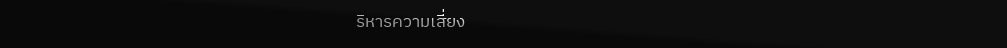ริหารความเสี่ยง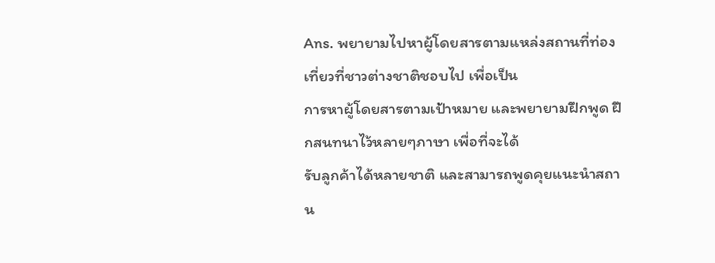Ans. พยายามไปหาผู้โดยสารตามแหล่งสถานที่ท่องเที่ยวที่ชาวต่างชาติชอบไป เพื่อเป็น
การหาผู้โดยสารตามเป้าหมาย และพยายามฝึกพูด ฝึกสนทนาไว้หลายๆภาษา เพื่อที่จะได้
รับลูกค้าได้หลายชาติ และสามารถพูดคุยแนะนำสถาน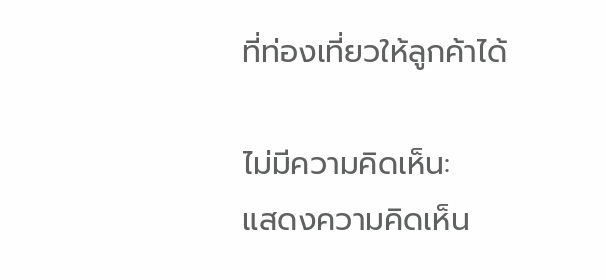ที่ท่องเที่ยวให้ลูกค้าได้

ไม่มีความคิดเห็น:
แสดงความคิดเห็น